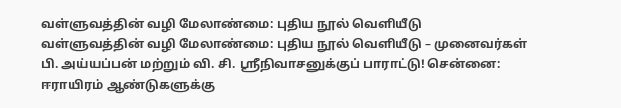வள்ளுவத்தின் வழி மேலாண்மை: புதிய நூல் வெளியீடு
வள்ளுவத்தின் வழி மேலாண்மை: புதிய நூல் வெளியீடு – முனைவர்கள் பி. அய்யப்பன் மற்றும் வி. சி. ஸ்ரீநிவாசனுக்குப் பாராட்டு! சென்னை: ஈராயிரம் ஆண்டுகளுக்கு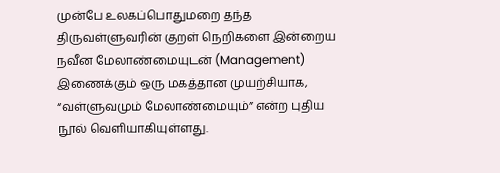முன்பே உலகப்பொதுமறை தந்த திருவள்ளுவரின் குறள் நெறிகளை இன்றைய நவீன மேலாண்மையுடன் (Management) இணைக்கும் ஒரு மகத்தான முயற்சியாக, “வள்ளுவமும் மேலாண்மையும்” என்ற புதிய நூல் வெளியாகியுள்ளது.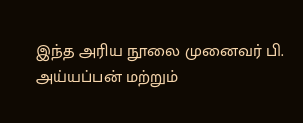இந்த அரிய நூலை முனைவர் பி. அய்யப்பன் மற்றும்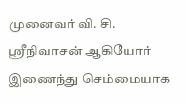முனைவர் வி. சி. ஸ்ரீநிவாசன் ஆகியோர் இணைந்து செம்மையாக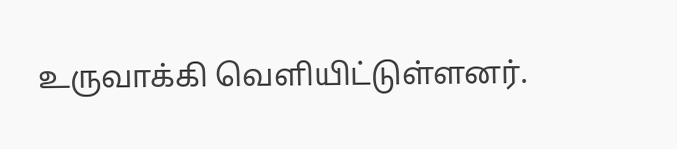உருவாக்கி வெளியிட்டுள்ளனர்.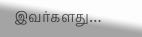இவர்களது…